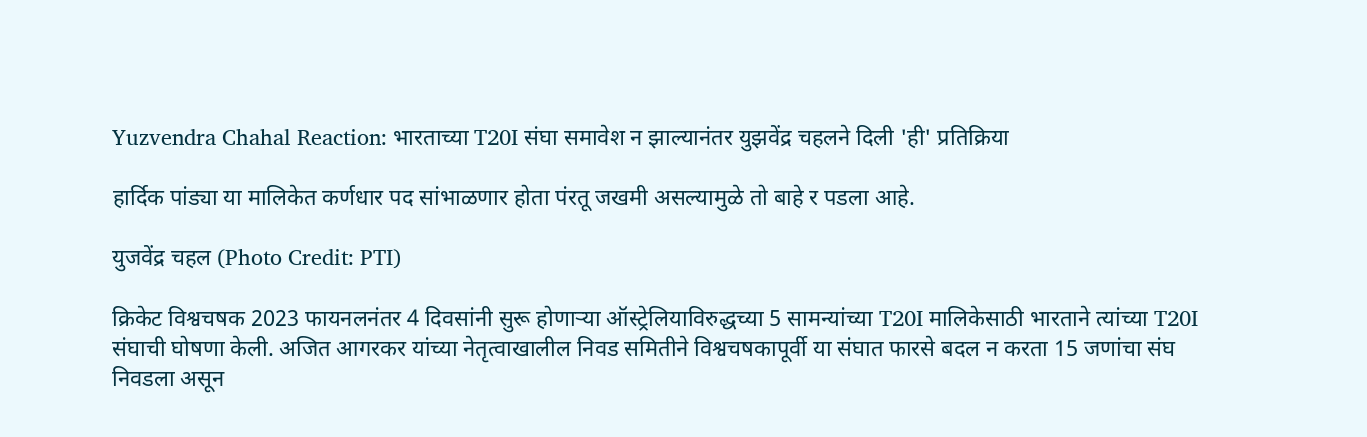Yuzvendra Chahal Reaction: भारताच्या T20I संघा समावेश न झाल्यानंतर युझवेंद्र चहलने दिली 'ही' प्रतिक्रिया

हार्दिक पांड्या या मालिकेत कर्णधार पद सांभाळणार होता पंरतू जखमी असल्यामुळे तो बाहे र पडला आहे.

युजवेंद्र चहल (Photo Credit: PTI)

क्रिकेट विश्वचषक 2023 फायनलनंतर 4 दिवसांनी सुरू होणार्‍या ऑस्ट्रेलियाविरुद्धच्या 5 सामन्यांच्या T20I मालिकेसाठी भारताने त्यांच्या T20I संघाची घोषणा केली. अजित आगरकर यांच्या नेतृत्वाखालील निवड समितीने विश्वचषकापूर्वी या संघात फारसे बदल न करता 15 जणांचा संघ निवडला असून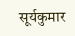सूर्यकुमार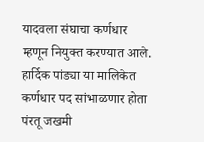यादवला संघाचा कर्णधार म्हणून नियुक्त करण्यात आले. हार्दिक पांड्या या मालिकेत कर्णधार पद सांभाळणार होता पंरतू जखमी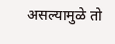असल्यामुळे तो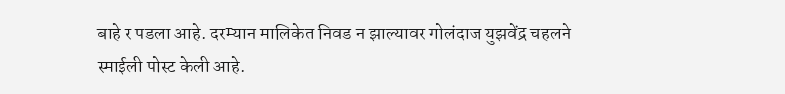बाहे र पडला आहे. दरम्यान मालिकेत निवड न झाल्यावर गोलंदाज युझवेंद्र चहलने स्माईली पोस्ट केली आहे.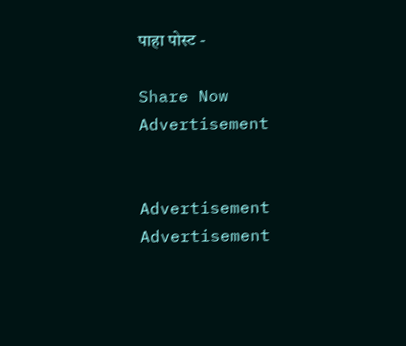पाहा पोस्ट -

Share Now
Advertisement


Advertisement
Advertisement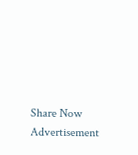Share Now
Advertisement